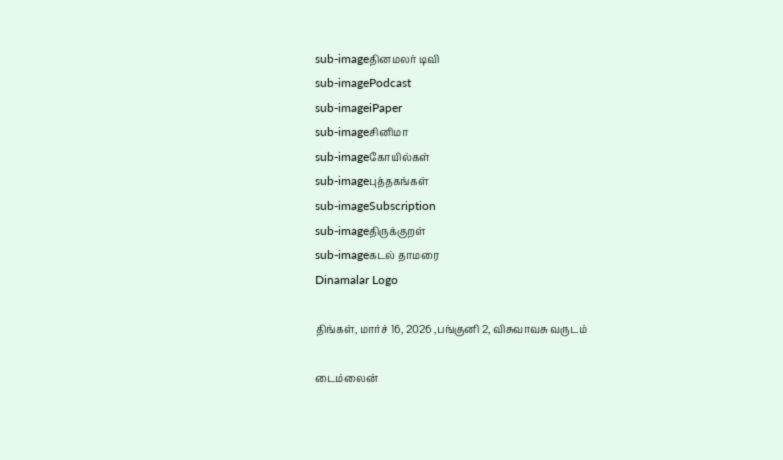sub-imageதினமலர் டிவி
sub-imagePodcast
sub-imageiPaper
sub-imageசினிமா
sub-imageகோயில்கள்
sub-imageபுத்தகங்கள்
sub-imageSubscription
sub-imageதிருக்குறள்
sub-imageகடல் தாமரை
Dinamalar Logo

திங்கள், மார்ச் 16, 2026 ,பங்குனி 2, விசுவாவசு வருடம்

டைம்லைன்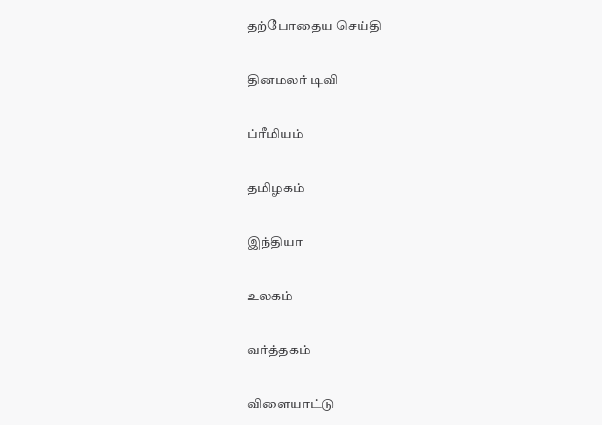தற்போதைய செய்தி


தினமலர் டிவி


ப்ரீமியம்


தமிழகம்


இந்தியா


உலகம்


வர்த்தகம்


விளையாட்டு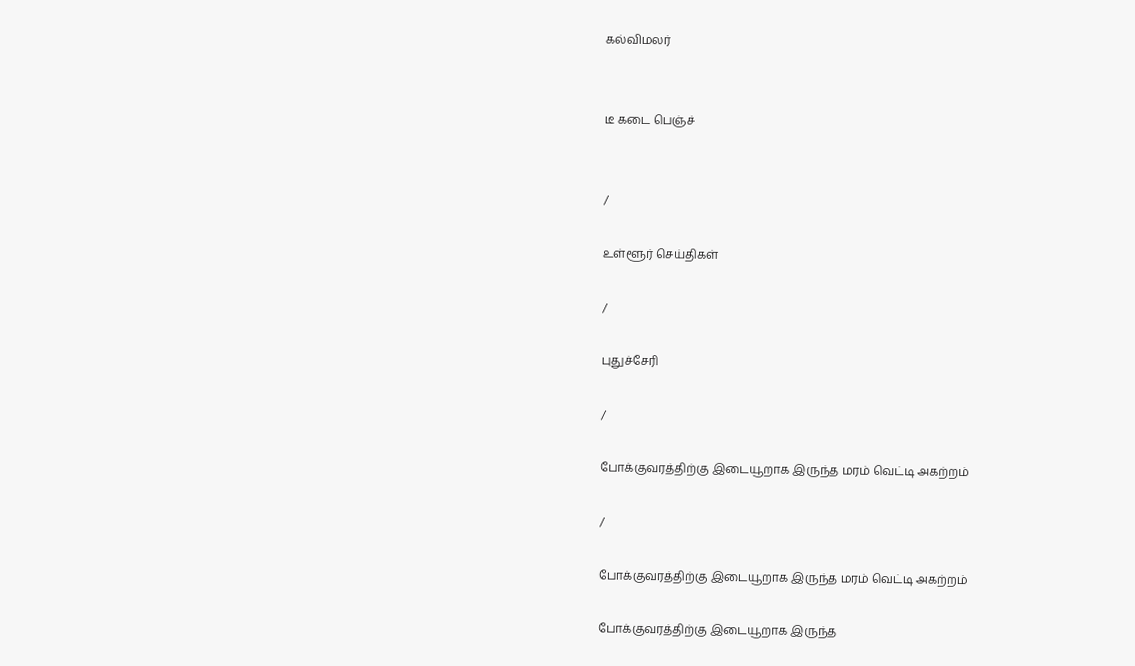கல்விமலர்


டீ கடை பெஞ்ச்


/

உள்ளூர் செய்திகள்

/

புதுச்சேரி

/

போக்குவரத்திற்கு இடையூறாக இருந்த மரம் வெட்டி அகற்றம்

/

போக்குவரத்திற்கு இடையூறாக இருந்த மரம் வெட்டி அகற்றம்

போக்குவரத்திற்கு இடையூறாக இருந்த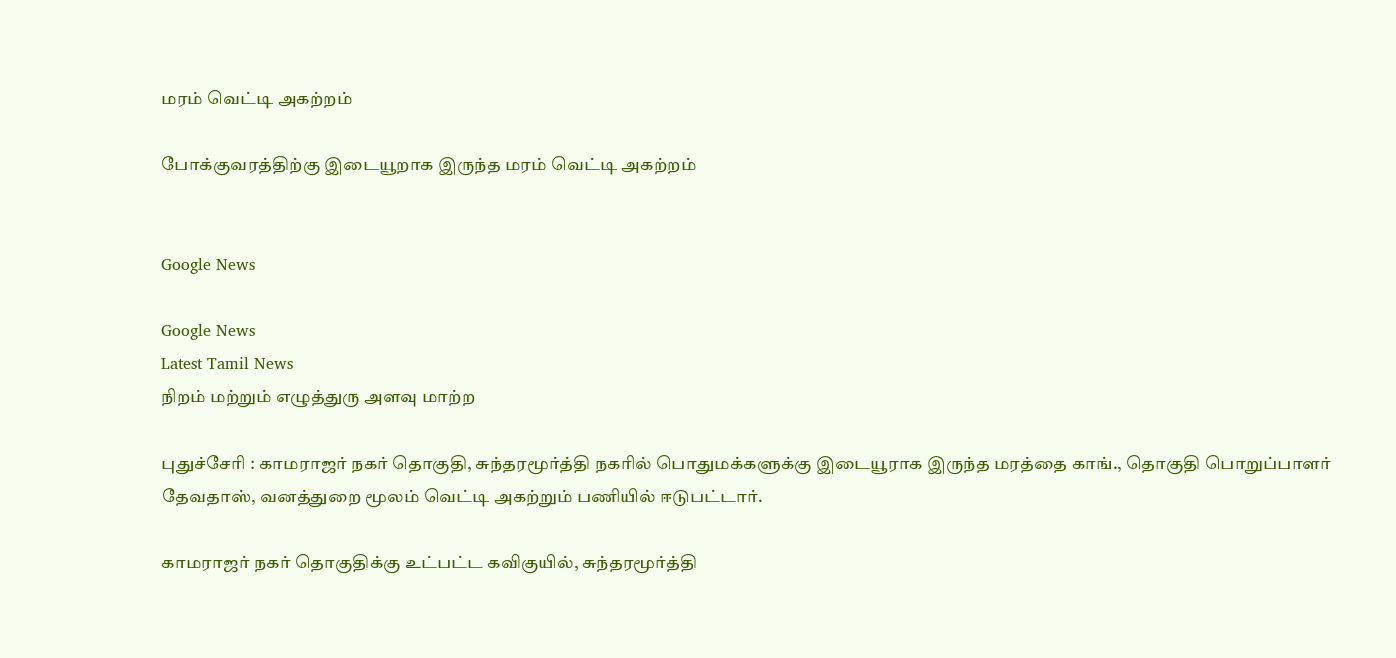மரம் வெட்டி அகற்றம்

போக்குவரத்திற்கு இடையூறாக இருந்த மரம் வெட்டி அகற்றம்


Google News

Google News
Latest Tamil News
நிறம் மற்றும் எழுத்துரு அளவு மாற்ற

புதுச்சேரி : காமராஜர் நகர் தொகுதி, சுந்தரமூர்த்தி நகரில் பொதுமக்களுக்கு இடையூராக இருந்த மரத்தை காங்., தொகுதி பொறுப்பாளர் தேவதாஸ், வனத்துறை மூலம் வெட்டி அகற்றும் பணியில் ஈடுபட்டார்.

காமராஜர் நகர் தொகுதிக்கு உட்பட்ட கவிகுயில், சுந்தரமூர்த்தி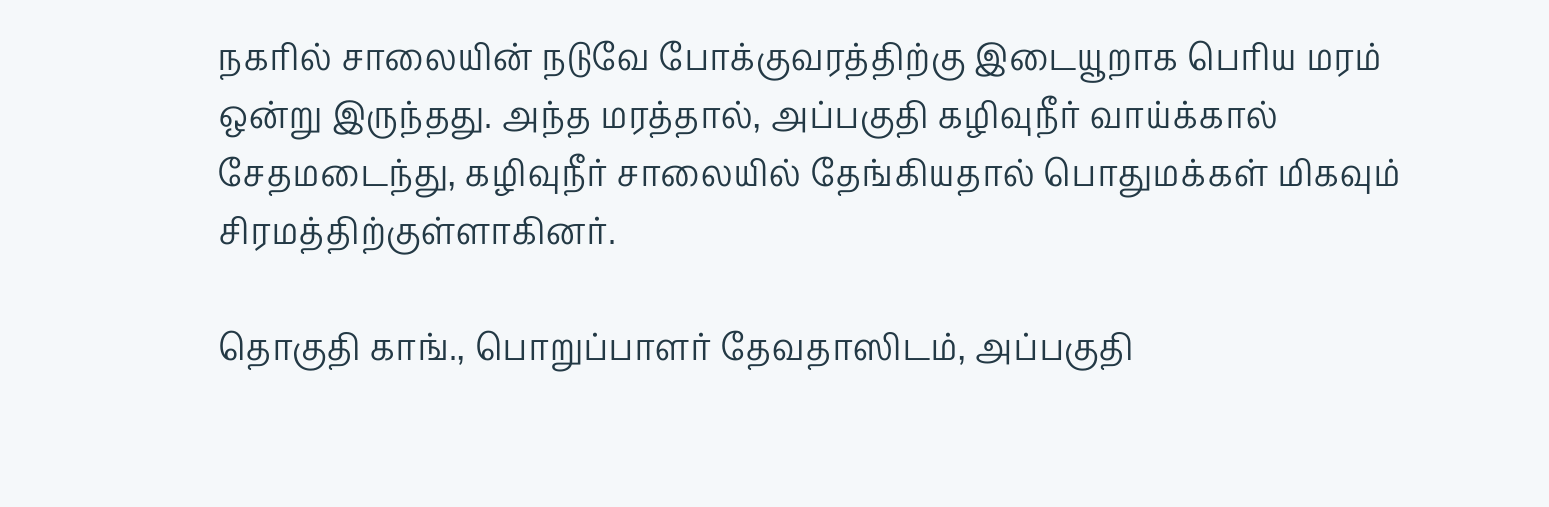நகரில் சாலையின் நடுவே போக்குவரத்திற்கு இடையூறாக பெரிய மரம் ஒன்று இருந்தது. அந்த மரத்தால், அப்பகுதி கழிவுநீர் வாய்க்கால் சேதமடைந்து, கழிவுநீர் சாலையில் தேங்கியதால் பொதுமக்கள் மிகவும் சிரமத்திற்குள்ளாகினர்.

தொகுதி காங்., பொறுப்பாளர் தேவதாஸிடம், அப்பகுதி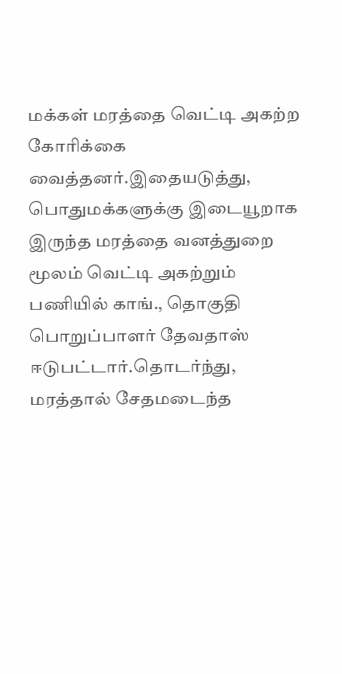மக்கள் மரத்தை வெட்டி அகற்ற கோரிக்கை வைத்தனர்.இதையடுத்து, பொதுமக்களுக்கு இடையூறாக இருந்த மரத்தை வனத்துறை மூலம் வெட்டி அகற்றும் பணியில் காங்., தொகுதி பொறுப்பாளர் தேவதாஸ் ஈடுபட்டார்.தொடர்ந்து, மரத்தால் சேதமடைந்த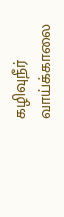கழிவுநீர் வாய்க்காலை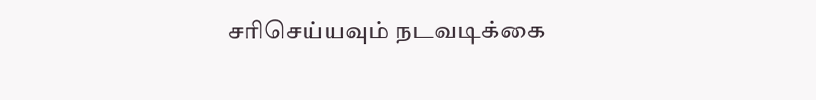சரிசெய்யவும் நடவடிக்கை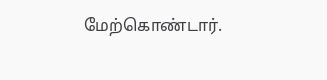மேற்கொண்டார்.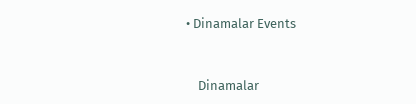• Dinamalar Events


    Dinamalar